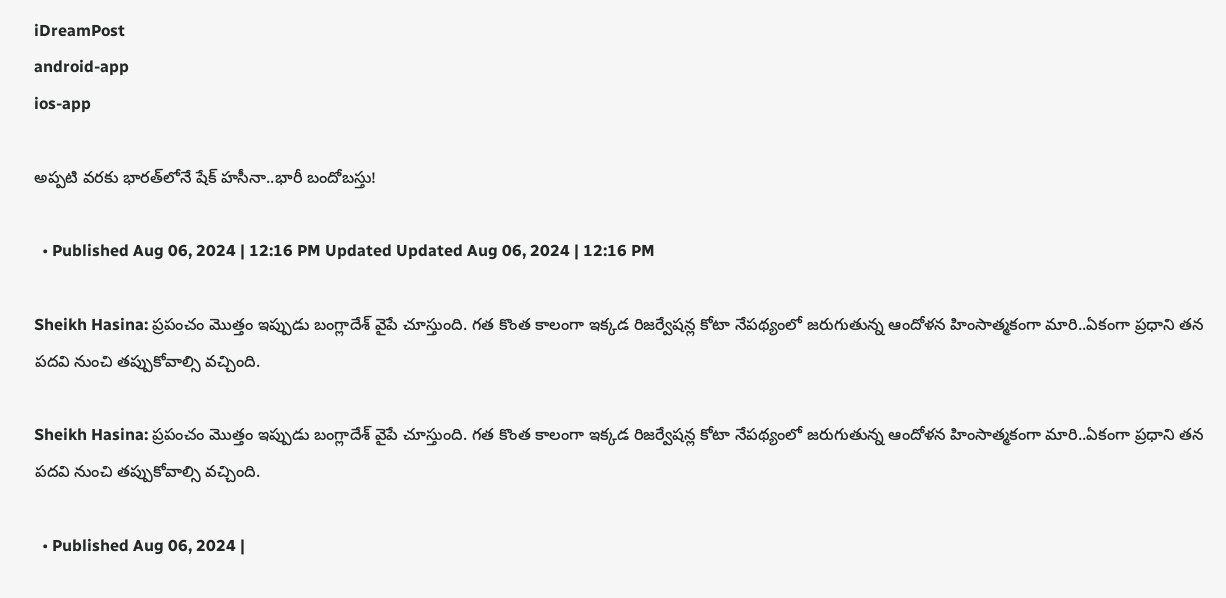iDreamPost
android-app
ios-app

అప్పటి వరకు భారత్‌లోనే షేక్ హసీనా..భారీ బందోబస్తు!

  • Published Aug 06, 2024 | 12:16 PM Updated Updated Aug 06, 2024 | 12:16 PM

Sheikh Hasina: ప్రపంచం మొత్తం ఇప్పుడు బంగ్లాదేశ్ వైపే చూస్తుంది. గత కొంత కాలంగా ఇక్కడ రిజర్వేషన్ల కోటా నేపథ్యంలో జరుగుతున్న ఆందోళన హింసాత్మకంగా మారి..ఏకంగా ప్రధాని తన పదవి నుంచి తప్పుకోవాల్సి వచ్చింది.

Sheikh Hasina: ప్రపంచం మొత్తం ఇప్పుడు బంగ్లాదేశ్ వైపే చూస్తుంది. గత కొంత కాలంగా ఇక్కడ రిజర్వేషన్ల కోటా నేపథ్యంలో జరుగుతున్న ఆందోళన హింసాత్మకంగా మారి..ఏకంగా ప్రధాని తన పదవి నుంచి తప్పుకోవాల్సి వచ్చింది.

  • Published Aug 06, 2024 |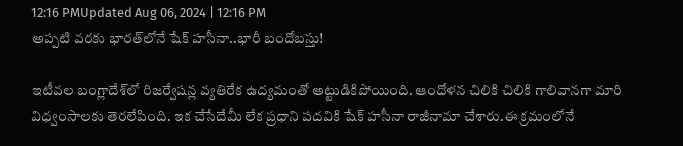12:16 PMUpdated Aug 06, 2024 | 12:16 PM
అప్పటి వరకు భారత్‌లోనే షేక్ హసీనా..భారీ బందోబస్తు!

ఇటీవల బంగ్లాదేశ్‌లో రిజర్వేషన్ల వ్యతిరేక ఉద్యమంతో అట్టుడికిపోయింది. ఆందోళన చిలికి చిలికి గాలివానగా మారి విధ్వంసాలకు తెరలేపింది. ఇక చేసేదేమీ లేక ప్రధాని పదవికి షేక్ హసీనా రాజీనామా చేశారు.ఈ క్రమంలోనే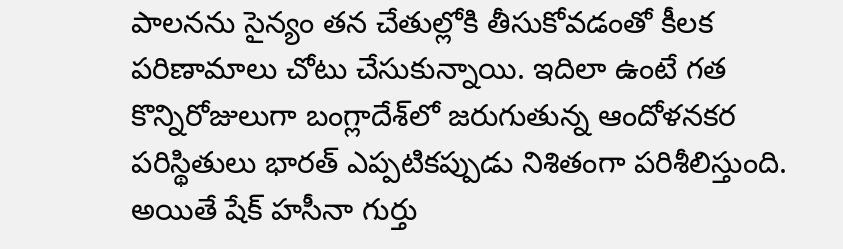పాలనను సైన్యం తన చేతుల్లోకి తీసుకోవడంతో కీలక పరిణామాలు చోటు చేసుకున్నాయి. ఇదిలా ఉంటే గత కొన్నిరోజులుగా బంగ్లాదేశ్‌లో జరుగుతున్న ఆందోళనకర పరిస్థితులు భారత్ ఎప్పటికప్పుడు నిశితంగా పరిశీలిస్తుంది. అయితే షేక్ హసీనా గుర్తు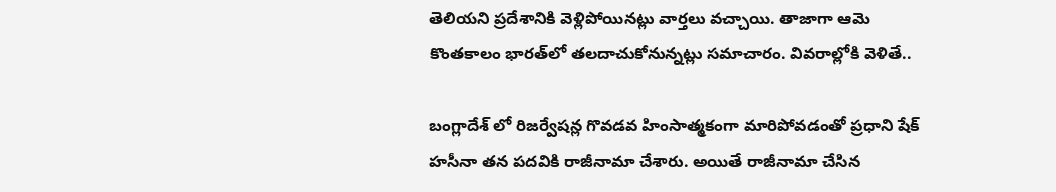తెలియని ప్రదేశానికి వెళ్లిపోయినట్లు వార్తలు వచ్చాయి. తాజాగా ఆమె కొంతకాలం భారత్‌లో తలదాచుకోనున్నట్లు సమాచారం. వివరాల్లోకి వెళితే..

బంగ్లాదేశ్ లో రిజర్వేషన్ల గొవడవ హింసాత్మకంగా మారిపోవడంతో ప్రధాని షేక్ హసీనా తన పదవికి రాజీనామా చేశారు. అయితే రాజీనామా చేసిన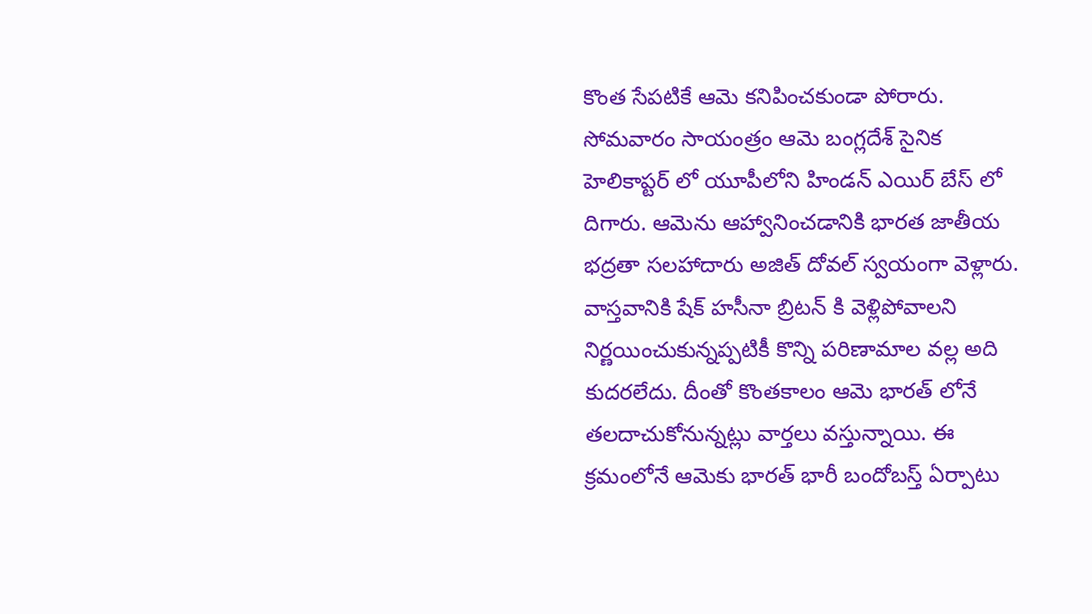కొంత సేపటికే ఆమె కనిపించకుండా పోరారు. సోమవారం సాయంత్రం ఆమె బంగ్లదేశ్ సైనిక హెలికాప్టర్ లో యూపీలోని హిండన్ ఎయిర్ బేస్ లో దిగారు. ఆమెను ఆహ్వానించడానికి భారత జాతీయ భద్రతా సలహాదారు అజిత్ దోవల్ స్వయంగా వెళ్లారు. వాస్తవానికి షేక్ హసీనా బ్రిటన్ కి వెళ్లిపోవాలని నిర్ణయించుకున్నప్పటికీ కొన్ని పరిణామాల వల్ల అది కుదరలేదు. దీంతో కొంతకాలం ఆమె భారత్ లోనే తలదాచుకోనున్నట్లు వార్తలు వస్తున్నాయి. ఈ క్రమంలోనే ఆమెకు భారత్ భారీ బందోబస్త్ ఏర్పాటు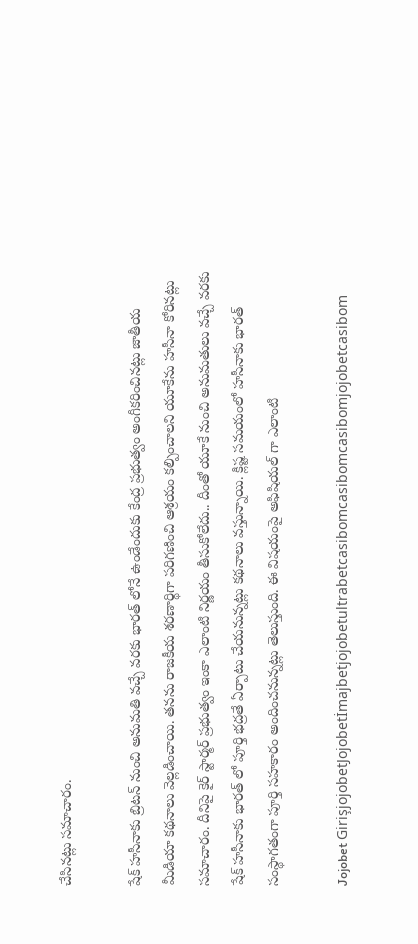చేసినట్లు సమాచారం.

షేక్ హసీనాకు బ్రిటన్ నుంచి అనుమతి వచ్చే వరకు భారత్ లోనే ఉండేందుకు కేంద్ర ప్రభుత్వం అంగీకరించినట్లు జాతీయ మీడియా కథనాలు వెల్లడించాయి. తనను రాజకీయ శరణార్థిగా పరిగణించి ఆశ్రయం కల్పించాలని యూకేను హసీనా కోరినట్లు సమాచారం. దీనిపై కైర్ స్టార్మర్ ప్రభుత్వం ఇంకా ఎలాంటి నిర్ణయం తీసుకోలేదు.. దీంతో యూకే నుంచి అనుమతులు వచ్చే వరకు షేక్ హసీనాకు భారత్ లో పూర్తి భద్రతే ఏర్పాటు చేయనున్నట్లు కథనాలు వస్తున్నాయి. క్లిష్ట సమయంలో హసీనాకు భారత్ సంస్థాగతంగా పూర్తి సహకారం అందించనున్నట్లు తెలుస్తుంది. ఈ విషయంపై అఫిషియల్ గా ఎలాంటి

Jojobet GirişjojobetJojobetİmajbetjojobetultrabetcasibomcasibomcasibomjojobetcasibom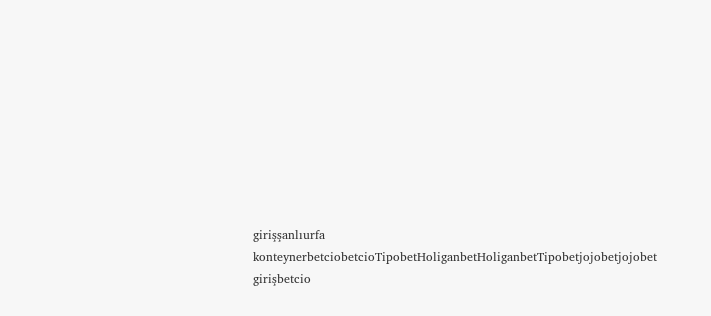girişşanlıurfa konteynerbetciobetcioTipobetHoliganbetHoliganbetTipobetjojobetjojobet girişbetcio